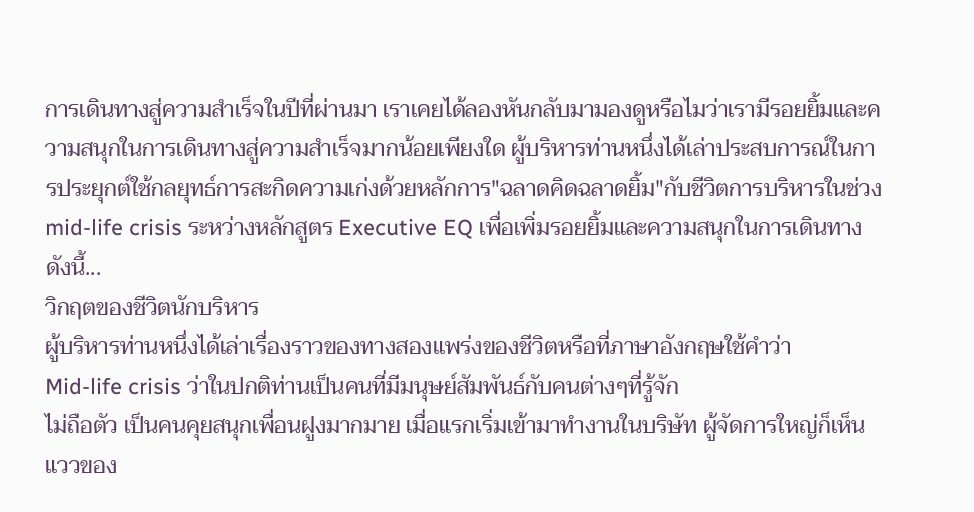การเดินทางสู่ความสำเร็จในปีที่ผ่านมา เราเคยได้ลองหันกลับมามองดูหรือไมว่าเรามีรอยยิ้มและความสนุกในการเดินทางสู่ความสำเร็จมากน้อยเพียงใด ผู้บริหารท่านหนึ่งได้เล่าประสบการณ์ในการประยุกต์ใช้กลยุทธ์การสะกิดความเก่งด้วยหลักการ"ฉลาดคิดฉลาดยิ้ม"กับชีวิตการบริหารในช่วง mid-life crisis ระหว่างหลักสูตร Executive EQ เพื่อเพิ่มรอยยิ้มและความสนุกในการเดินทาง ดังนี้...
วิกฤตของชีวิตนักบริหาร
ผู้บริหารท่านหนึ่งได้เล่าเรื่องราวของทางสองแพร่งของชีวิตหรือที่ภาษาอังกฤษใช้คำว่า
Mid-life crisis ว่าในปกติท่านเป็นคนที่มีมนุษย์สัมพันธ์กับคนต่างๆที่รู้จัก
ไม่ถือตัว เป็นคนคุยสนุกเพื่อนฝูงมากมาย เมื่อแรกเริ่มเข้ามาทำงานในบริษัท ผู้จัดการใหญ่ก็เห็นแววของ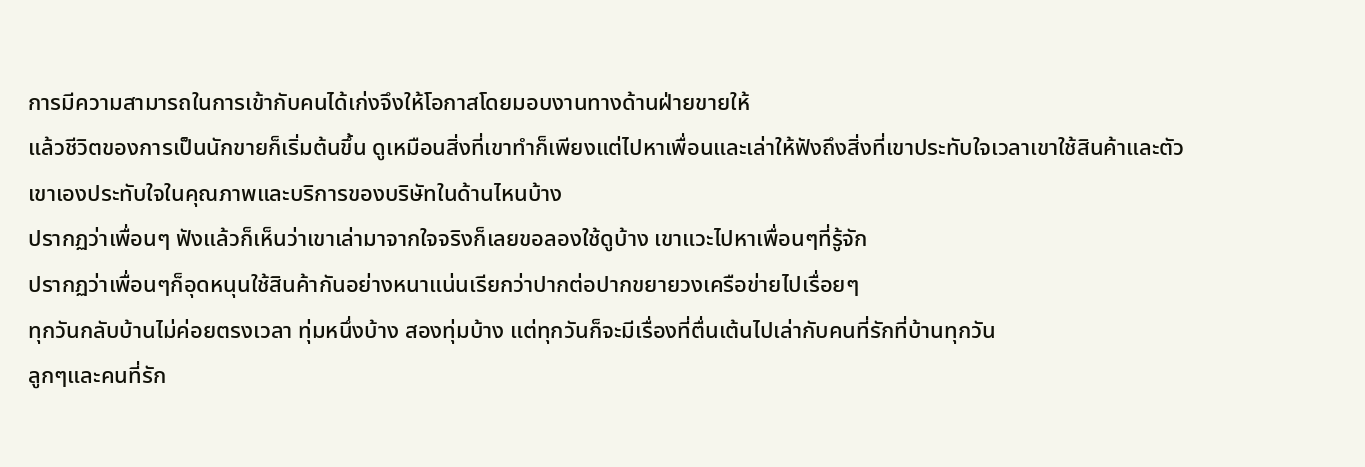การมีความสามารถในการเข้ากับคนได้เก่งจึงให้โอกาสโดยมอบงานทางด้านฝ่ายขายให้
แล้วชีวิตของการเป็นนักขายก็เริ่มต้นขึ้น ดูเหมือนสิ่งที่เขาทำก็เพียงแต่ไปหาเพื่อนและเล่าให้ฟังถึงสิ่งที่เขาประทับใจเวลาเขาใช้สินค้าและตัวเขาเองประทับใจในคุณภาพและบริการของบริษัทในด้านไหนบ้าง
ปรากฏว่าเพื่อนๆ ฟังแล้วก็เห็นว่าเขาเล่ามาจากใจจริงก็เลยขอลองใช้ดูบ้าง เขาแวะไปหาเพื่อนๆที่รู้จัก
ปรากฏว่าเพื่อนๆก็อุดหนุนใช้สินค้ากันอย่างหนาแน่นเรียกว่าปากต่อปากขยายวงเครือข่ายไปเรื่อยๆ
ทุกวันกลับบ้านไม่ค่อยตรงเวลา ทุ่มหนึ่งบ้าง สองทุ่มบ้าง แต่ทุกวันก็จะมีเรื่องที่ตื่นเต้นไปเล่ากับคนที่รักที่บ้านทุกวัน
ลูกๆและคนที่รัก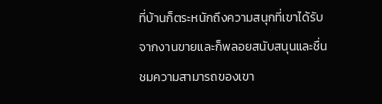ที่บ้านก็ตระหนักถึงความสนุกที่เขาได้รับจากงานขายและก็พลอยสนับสนุนและชื่นชมความสามารถของเขา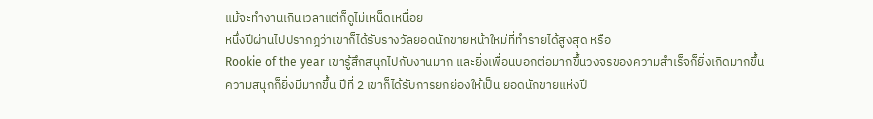แม้จะทำงานเกินเวลาแต่ก็ดูไม่เหน็ดเหนื่อย
หนึ่งปีผ่านไปปรากฎว่าเขาก็ได้รับรางวัลยอดนักขายหน้าใหม่ที่ทำรายได้สูงสุด หรือ
Rookie of the year เขารู้สึกสนุกไปกับงานมาก และยิ่งเพื่อนบอกต่อมากขึ้นวงจรของความสำเร็จก็ยิ่งเกิดมากขึ้น
ความสนุกก็ยิ่งมีมากขึ้น ปีที่ 2 เขาก็ได้รับการยกย่องให้เป็น ยอดนักขายแห่งปี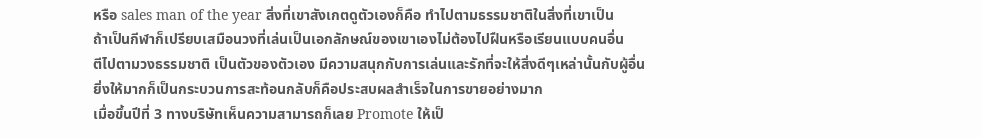หรือ sales man of the year สิ่งที่เขาสังเกตดูตัวเองก็คือ ทำไปตามธรรมชาติในสิ่งที่เขาเป็น
ถ้าเป็นกีฬาก็เปรียบเสมือนวงที่เล่นเป็นเอกลักษณ์ของเขาเองไม่ต้องไปฝืนหรือเรียนแบบคนอื่น
ตีไปตามวงธรรมชาติ เป็นตัวของตัวเอง มีความสนุกกับการเล่นและรักที่จะให้สิ่งดีๆเหล่านั้นกับผู้อื่น
ยิ่งให้มากก็เป็นกระบวนการสะท้อนกลับก็คือประสบผลสำเร็จในการขายอย่างมาก
เมื่อขึ้นปีที่ 3 ทางบริษัทเห็นความสามารถก็เลย Promote ให้เป็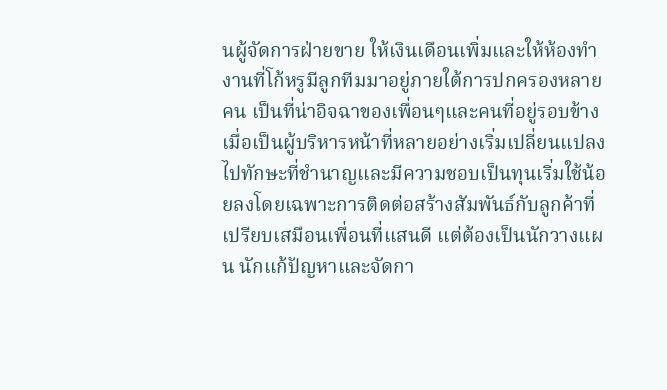นผู้จัดการฝ่ายขาย ให้เงินเดือนเพิ่มและให้ห้องทำงานที่โก้หรูมีลูกทีมมาอยู่ภายใต้การปกครองหลายคน เป็นที่น่าอิจฉาของเพื่อนๆและคนที่อยู่รอบข้าง เมื่อเป็นผู้บริหารหน้าที่หลายอย่างเริ่มเปลี่ยนแปลงไปทักษะที่ชำนาญและมีความชอบเป็นทุนเริ่มใช้น้อยลงโดยเฉพาะการติดต่อสร้างสัมพันธ์กับลูกค้าที่เปรียบเสมือนเพื่อนที่แสนดี แต่ต้องเป็นนักวางแผน นักแก้ปัญหาและจัดกา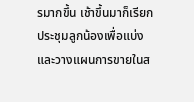รมากขึ้น เช้าขึ้นมาก็เรียกประชุมลูกน้องเพื่อแบ่งและวางแผนการขายในส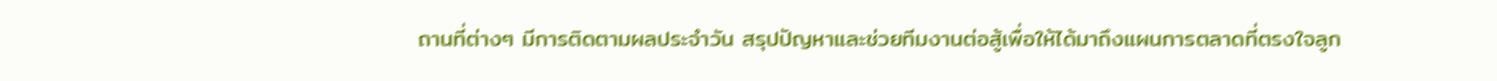ถานที่ต่างๆ มีการติดตามผลประจำวัน สรุปปัญหาและช่วยทีมงานต่อสู้เพื่อให้ได้มาถึงแผนการตลาดที่ตรงใจลูก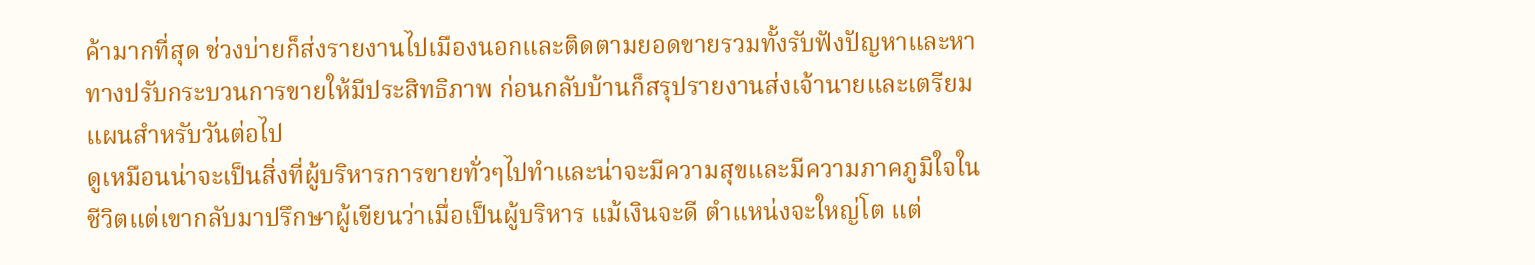ค้ามากที่สุด ช่วงบ่ายก็ส่งรายงานไปเมืองนอกและติดตามยอดขายรวมทั้งรับฟังปัญหาและหาทางปรับกระบวนการขายให้มีประสิทธิภาพ ก่อนกลับบ้านก็สรุปรายงานส่งเจ้านายและเตรียมแผนสำหรับวันต่อไป
ดูเหมือนน่าจะเป็นสิ่งที่ผู้บริหารการขายทั่วๆไปทำและน่าจะมีความสุขและมีความภาคภูมิใจในชีวิตแต่เขากลับมาปรึกษาผู้เขียนว่าเมื่อเป็นผู้บริหาร แม้เงินจะดี ตำแหน่งจะใหญ่โต แต่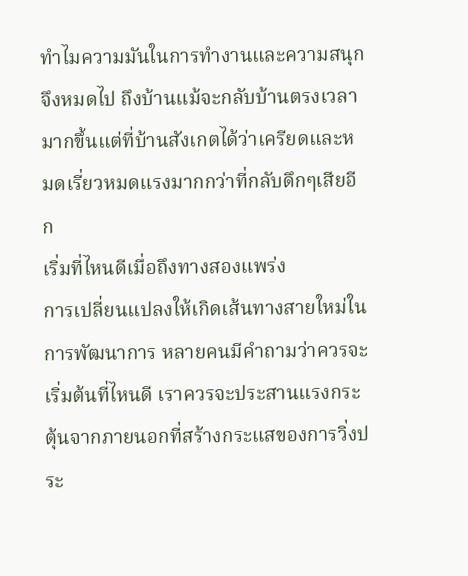ทำไมความมันในการทำงานและความสนุกจึงหมดไป ถึงบ้านแม้จะกลับบ้านตรงเวลามากขึ้นแต่ที่บ้านสังเกตได้ว่าเครียดและหมดเรี่ยวหมดแรงมากกว่าที่กลับดึกๆเสียอีก
เริ่มที่ไหนดีเมื่อถึงทางสองแพร่ง
การเปลี่ยนแปลงให้เกิดเส้นทางสายใหม่ในการพัฒนาการ หลายคนมีคำถามว่าควรจะเริ่มต้นที่ไหนดี เราควรจะประสานแรงกระตุ้นจากภายนอกที่สร้างกระแสของการวิ่งประ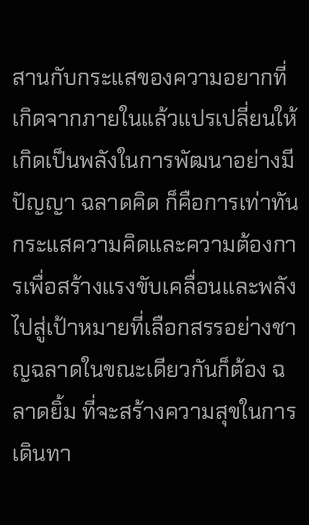สานกับกระแสของความอยากที่เกิดจากภายในแล้วแปรเปลี่ยนให้เกิดเป็นพลังในการพัฒนาอย่างมีปัญญา ฉลาดคิด ก็คือการเท่าทันกระแสความคิดและความต้องการเพื่อสร้างแรงขับเคลื่อนและพลังไปสู่เป้าหมายที่เลือกสรรอย่างชาญฉลาดในขณะเดียวกันก็ต้อง ฉลาดยิ้ม ที่จะสร้างความสุขในการเดินทา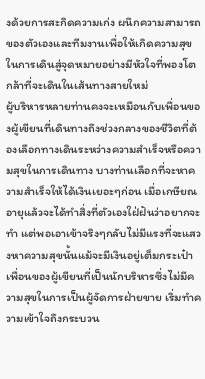งด้วยการสะกิดความเก่ง ผนึกความสามารถของตัวเองและทีมงานเพื่อให้เกิดความสุขในการเดินสู่จุดหมายอย่างมีหัวใจที่พองโต
กล้าที่จะเดินในเส้นทางสายใหม่
ผู้บริหารหลายท่านคงจะเหมือนกับเพื่อนของผู้เขียนที่เดินทางถึงช่วงกลางของชีวิตที่ต้องเลือกทางเดินระหว่างความสำเร็จหรือความสุขในการเดินทาง บางท่านเลือกที่จะหาความสำเร็จให้ได้เงินเยอะๆก่อน เมื่อเกษียณอายุแล้วจะได้ทำสิ่งที่ตัวเองใฝ่ฝันว่าอยากจะทำ แต่พอเอาเข้าจริงๆกลับไม่มีแรงที่จะแสวงหาความสุขนั้นแม้จะมีเงินอยู่เต็มกระเป๋า
เพื่อนของผู้เขียนที่เป็นนักบริหารซึ่งไม่มีความสุขในการเป็นผู้จัดการฝ่ายขาย เริ่มทำความเข้าใจถึงกระบวน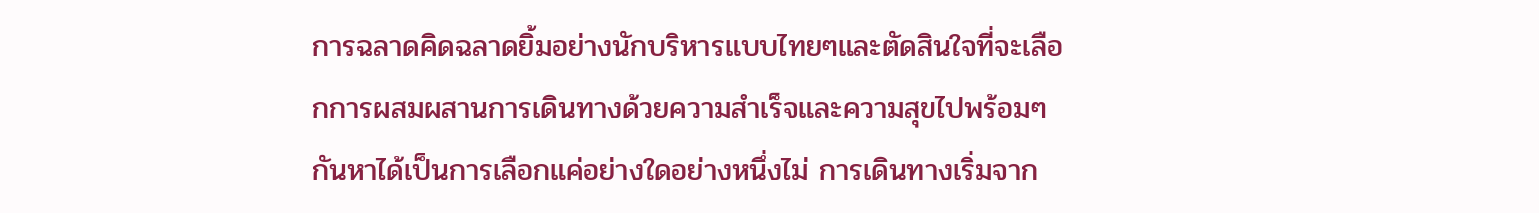การฉลาดคิดฉลาดยิ้มอย่างนักบริหารแบบไทยๆและตัดสินใจที่จะเลือกการผสมผสานการเดินทางด้วยความสำเร็จและความสุขไปพร้อมๆกันหาได้เป็นการเลือกแค่อย่างใดอย่างหนึ่งไม่ การเดินทางเริ่มจาก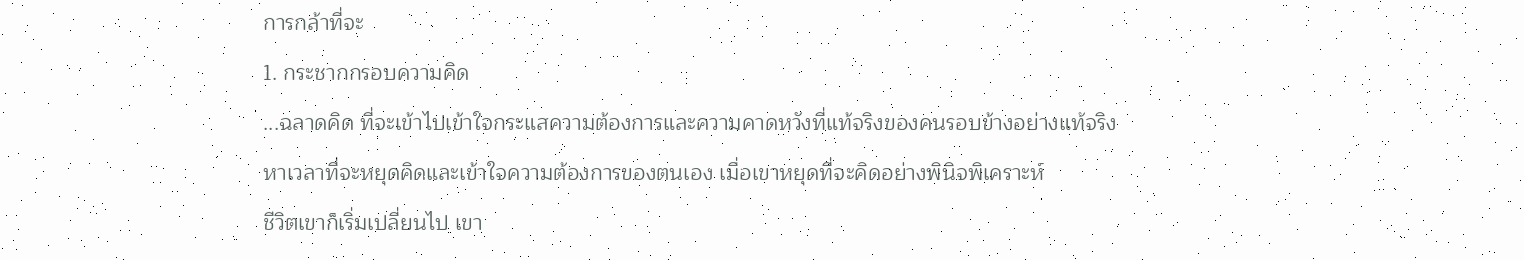การกล้าที่จะ
1. กระชากกรอบความคิด
...ฉลาดคิด ที่จะเข้าไปเข้าใจกระแสความต้องการและความคาดหวังที่แท้จริงของคนรอบข้างอย่างแท้จริง
หาเวลาที่จะหยุดคิดและเข้าใจความต้องการของตนเอง เมื่อเขาหยุดที่จะคิดอย่างพินิจพิเคราะห์
ชีวิตเขาก็เริ่มเปลี่ยนไป เขา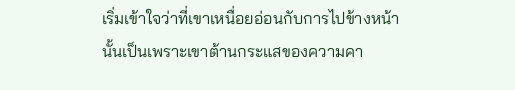เริ่มเข้าใจว่าที่เขาเหนื่อยอ่อนกับการไปข้างหน้านั้นเป็นเพราะเขาต้านกระแสของความคา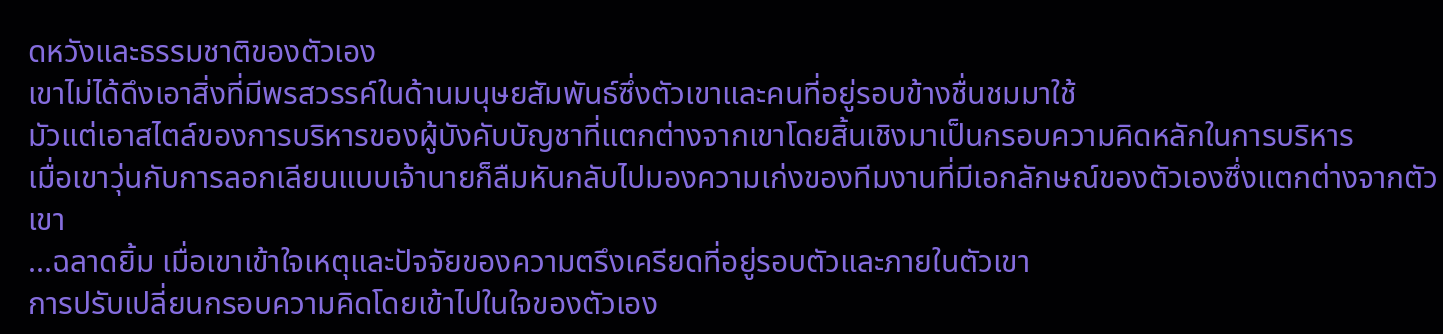ดหวังและธรรมชาติของตัวเอง
เขาไม่ได้ดึงเอาสิ่งที่มีพรสวรรค์ในด้านมนุษยสัมพันธ์ซึ่งตัวเขาและคนที่อยู่รอบข้างชื่นชมมาใช้
มัวแต่เอาสไตล์ของการบริหารของผู้บังคับบัญชาที่แตกต่างจากเขาโดยสิ้นเชิงมาเป็นกรอบความคิดหลักในการบริหาร
เมื่อเขาวุ่นกับการลอกเลียนแบบเจ้านายก็ลืมหันกลับไปมองความเก่งของทีมงานที่มีเอกลักษณ์ของตัวเองซึ่งแตกต่างจากตัวเขา
...ฉลาดยิ้ม เมื่อเขาเข้าใจเหตุและปัจจัยของความตรึงเครียดที่อยู่รอบตัวและภายในตัวเขา
การปรับเปลี่ยนกรอบความคิดโดยเข้าไปในใจของตัวเอง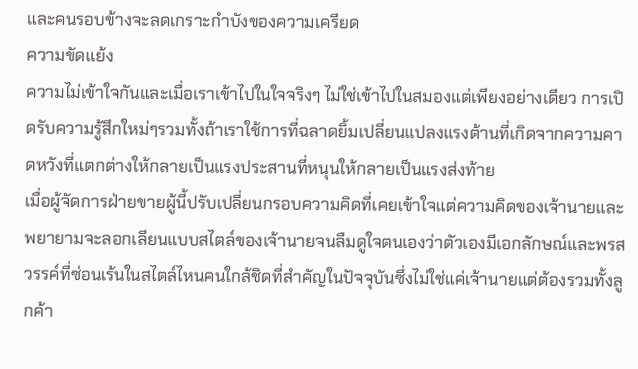และคนรอบข้างจะลดเกราะกำบังของความเครียด
ความขัดแย้ง
ความไม่เข้าใจกันและเมื่อเราเข้าไปในใจจริงๆ ไม่ใช่เข้าไปในสมองแต่เพียงอย่างเดียว การเปิดรับความรู้สึกใหม่ๆรวมทั้งถ้าเราใช้การที่ฉลาดยิ้มเปลี่ยนแปลงแรงต้านที่เกิดจากความคาดหวังที่แตกต่างให้กลายเป็นแรงประสานที่หนุนให้กลายเป็นแรงส่งท้าย
เมื่อผู้จัดการฝ่ายขายผู้นี้ปรับเปลี่ยนกรอบความคิดที่เคยเข้าใจแต่ความคิดของเจ้านายและพยายามจะลอกเลียนแบบสไตล์ของเจ้านายจนลืมดูใจตนเองว่าตัวเองมีเอกลักษณ์และพรสวรรค์ที่ซ่อนเร้นในสไตล์ไหนคนใกล้ชิดที่สำคัญในปัจจุบันซึ่งไม่ใช่แค่เจ้านายแต่ต้องรวมทั้งลูกค้า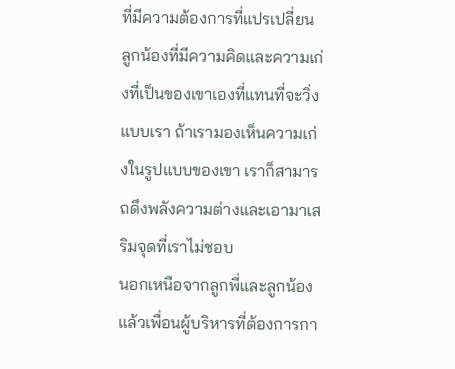ที่มีความต้องการที่แปรเปลี่ยน ลูกน้องที่มีความคิดและความเก่งที่เป็นของเขาเองที่แทนที่จะวิ่งแบบเรา ถ้าเรามองเห็นความเก่งในรูปแบบของเขา เราก็สามารถดึงพลังความต่างและเอามาเสริมจุดที่เราไม่ชอบ
นอกเหนือจากลูกพี่และลูกน้องแล้วเพื่อนผู้บริหารที่ต้องการกา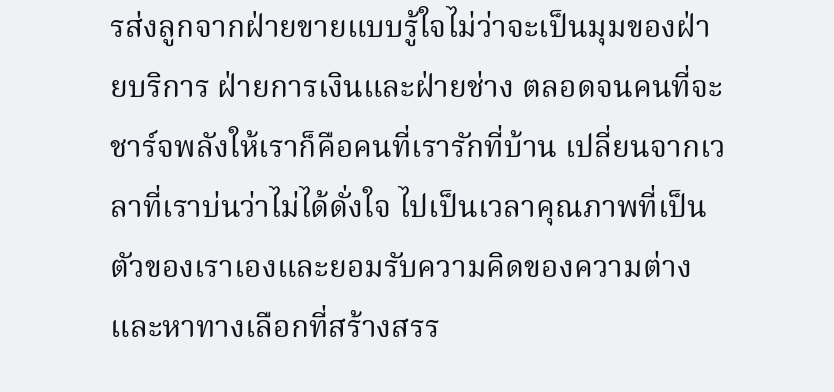รส่งลูกจากฝ่ายขายแบบรู้ใจไม่ว่าจะเป็นมุมของฝ่ายบริการ ฝ่ายการเงินและฝ่ายช่าง ตลอดจนคนที่จะชาร์จพลังให้เราก็คือคนที่เรารักที่บ้าน เปลี่ยนจากเวลาที่เราบ่นว่าไม่ได้ดั่งใจ ไปเป็นเวลาคุณภาพที่เป็นตัวของเราเองและยอมรับความคิดของความต่างและหาทางเลือกที่สร้างสรร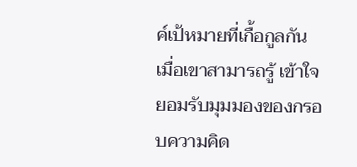ค์เป้หมายที่เกื้อกูลกัน เมื่อเขาสามารถรู้ เข้าใจ ยอมรับมุมมองของกรอบความคิด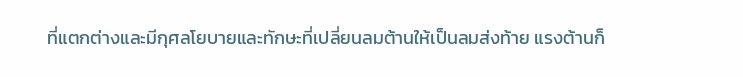ที่แตกต่างและมีกุศลโยบายและทักษะที่เปลี่ยนลมต้านให้เป็นลมส่งท้าย แรงต้านก็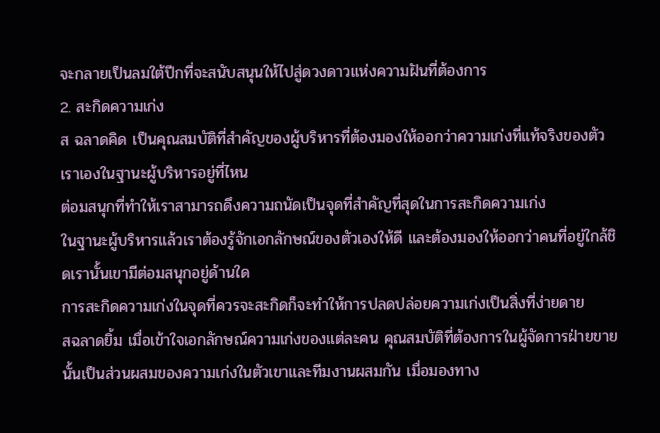จะกลายเป็นลมใต้ปีกที่จะสนับสนุนให้ไปสู่ดวงดาวแห่งความฝันที่ต้องการ
2. สะกิดความเก่ง
ส ฉลาดคิด เป็นคุณสมบัติที่สำคัญของผู้บริหารที่ต้องมองให้ออกว่าความเก่งที่แท้จริงของตัวเราเองในฐานะผู้บริหารอยู่ที่ไหน
ต่อมสนุกที่ทำให้เราสามารถดึงความถนัดเป็นจุดที่สำคัญที่สุดในการสะกิดความเก่ง
ในฐานะผู้บริหารแล้วเราต้องรู้จักเอกลักษณ์ของตัวเองให้ดี และต้องมองให้ออกว่าคนที่อยู่ใกล้ชิดเรานั้นเขามีต่อมสนุกอยู่ด้านใด
การสะกิดความเก่งในจุดที่ควรจะสะกิดก็จะทำให้การปลดปล่อยความเก่งเป็นสิ่งที่ง่ายดาย
สฉลาดยิ้ม เมื่อเข้าใจเอกลักษณ์ความเก่งของแต่ละคน คุณสมบัติที่ต้องการในผู้จัดการฝ่ายขายนั้นเป็นส่วนผสมของความเก่งในตัวเขาและทีมงานผสมกัน เมื่อมองทาง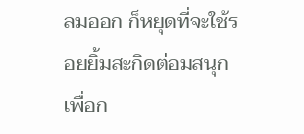ลมออก ก็หยุดที่จะใช้รอยยิ้มสะกิดต่อมสนุกเพื่อก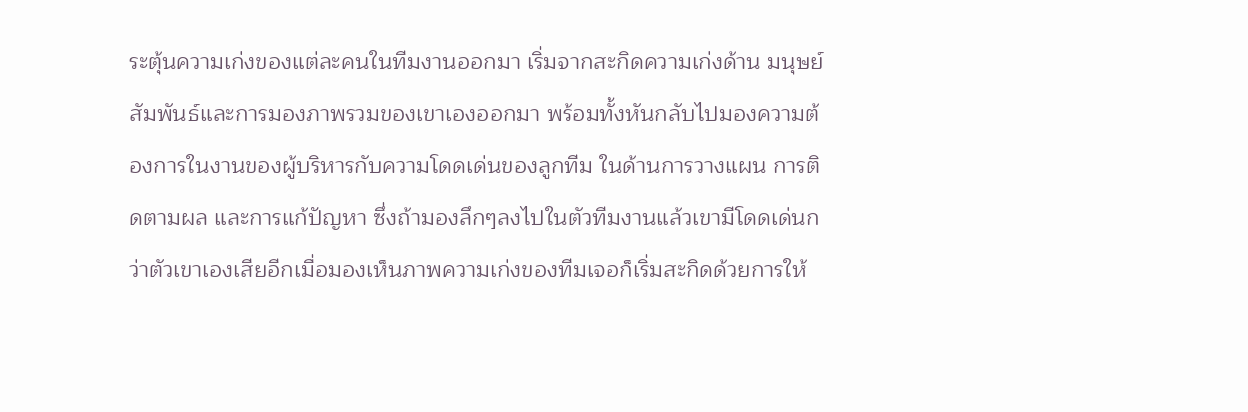ระตุ้นความเก่งของแต่ละคนในทีมงานออกมา เริ่มจากสะกิดความเก่งด้าน มนุษย์สัมพันธ์และการมองภาพรวมของเขาเองออกมา พร้อมทั้งหันกลับไปมองความต้องการในงานของผู้บริหารกับความโดดเด่นของลูกทีม ในด้านการวางแผน การติดตามผล และการแก้ปัญหา ซึ่งถ้ามองลึกๆลงไปในตัวทีมงานแล้วเขามีโดดเด่นกว่าตัวเขาเองเสียอีกเมื่อมองเห็นภาพความเก่งของทีมเจอก็เริ่มสะกิดด้วยการให้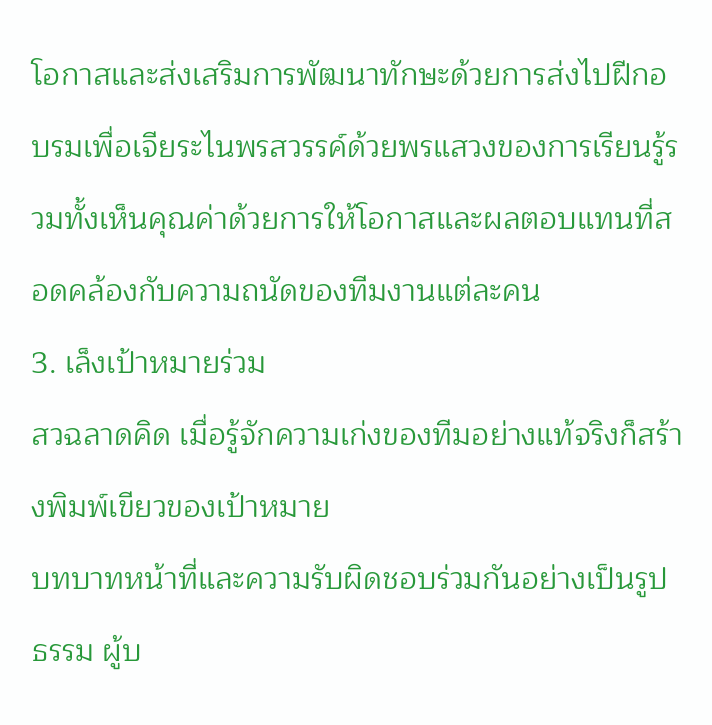โอกาสและส่งเสริมการพัฒนาทักษะด้วยการส่งไปฝีกอบรมเพื่อเจียระไนพรสวรรค์ด้วยพรแสวงของการเรียนรู้รวมทั้งเห็นคุณค่าด้วยการให้โอกาสและผลตอบแทนที่สอดคล้องกับความถนัดของทีมงานแต่ละคน
3. เล็งเป้าหมายร่วม
สวฉลาดคิด เมื่อรู้จักความเก่งของทีมอย่างแท้จริงก็สร้างพิมพ์เขียวของเป้าหมาย
บทบาทหน้าที่และความรับผิดชอบร่วมกันอย่างเป็นรูปธรรม ผู้บ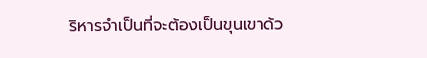ริหารจำเป็นที่จะต้องเป็นขุนเขาด้ว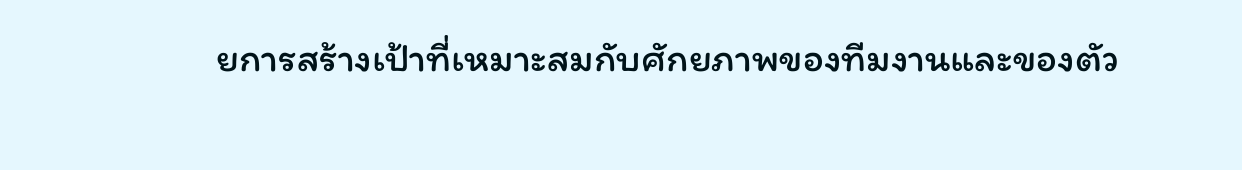ยการสร้างเป้าที่เหมาะสมกับศักยภาพของทีมงานและของตัว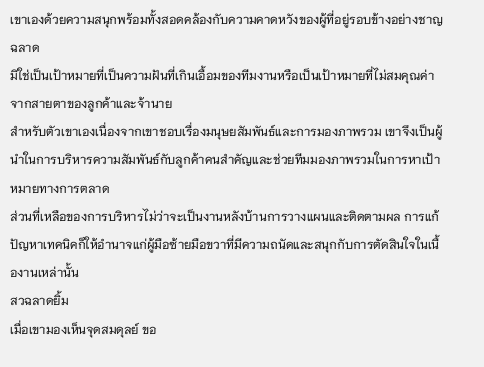เขาเองด้วยความสนุกพร้อมทั้งสอดคล้องกับความคาดหวังของผู้ที่อยู่รอบข้างอย่างชาญฉลาด
มิใช่เป็นเป้าหมายที่เป็นความฝันที่เกินเอื้อมของทีมงานหรือเป็นเป้าหมายที่ไม่สมคุณค่าจากสายตาของลูกค้าและจ้านาย
สำหรับตัวเขาเองเนื่องจากเขาชอบเรื่องมนุษยสัมพันธ์และการมองภาพรวม เขาจึงเป็นผู้นำในการบริหารความสัมพันธ์กับลูกค้าคนสำคัญและช่วยทีมมองภาพรวมในการหาเป้าหมายทางการตลาด
ส่วนที่เหลือของการบริหารไม่ว่าจะเป็นงานหลังบ้านการวางแผนและติดตามผล การแก้ปัญหาเทคนิคก็ให้อำนาจแก่ผู้มือซ้ายมือขวาที่มีความถนัดและสนุกกับการตัดสินใจในเนื้องานเหล่านั้น
สวฉลาดยิ้ม
เมื่อเขามองเห็นจุดสมดุลย์ ขอ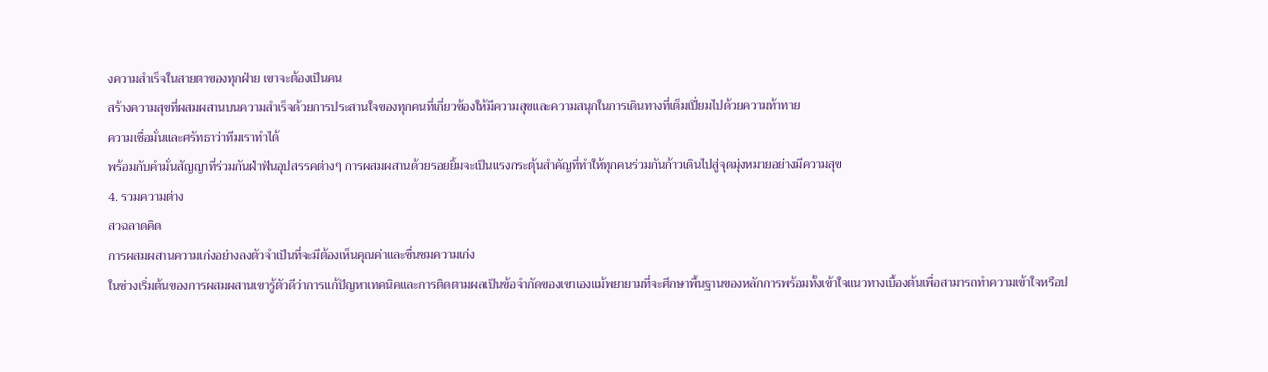งความสำเร็จในสายตาของทุกฝ่าย เขาจะต้องเป็นคน
สร้างความสุขที่ผสมผสานบนความสำเร็จด้วยการประสานใจของทุกคนที่เกี่ยวข้องให้มีความสุขและความสนุกในการเดินทางที่เต็มเปี่ยมไปด้วยความท้าทาย
ความเชื่อมั่นและศรัทธาว่าทีมเราทำได้
พร้อมกับคำมั่นสัญญาที่ร่วมกันฝ่าฟันอุปสรรคต่างๆ การผสมผสานด้วยรอยยิ้มจะเป็นแรงกระตุ้นสำคัญที่ทำให้ทุกคนร่วมกันก้าวเดินไปสู่จุดมุ่งหมายอย่างมีความสุข
4. รวมความต่าง
สวฉลาดคิด
การผสมผสานความเก่งอย่างลงตัวจำเป็นที่จะมีต้องเห็นคุณค่าและชื่นชมความเก่ง
ในช่วงเริ่มต้นของการผสมผสานเขารู้ตัวดีว่าการแก้ปัญหาเทคนิคและการติดตามผลเป็นข้อจำกัดของเขาเองแม้พยายามที่จะศึกษาพื้นฐานของหลักการพร้อมทั้งเข้าใจแนวทางเบื้องต้นเพื่อสามารถทำความเข้าใจหรือป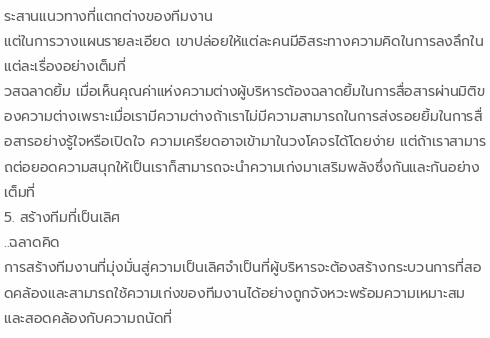ระสานแนวทางที่แตกต่างของทีมงาน
แต่ในการวางแผนรายละเอียด เขาปล่อยให้แต่ละคนมีอิสระทางความคิดในการลงลึกในแต่ละเรื่องอย่างเต็มที่
วสฉลาดยิ้ม เมื่อเห็นคุณค่าแห่งความต่างผู้บริหารต้องฉลาดยิ้มในการสื่อสารผ่านมิติของความต่างเพราะเมื่อเรามีความต่างถ้าเราไม่มีความสามารถในการส่งรอยยิ้มในการสื่อสารอย่างรู้ใจหรือเปิดใจ ความเครียดอาจเข้ามาในวงโคจรได้โดยง่าย แต่ถ้าเราสามารถต่อยอดความสนุกให้เป็นเราก็สามารถจะนำความเก่งมาเสริมพลังซึ่งกันและกันอย่างเต็มที่
5. สร้างทีมที่เป็นเลิศ
..ฉลาดคิด
การสร้างทีมงานที่มุ่งมั่นสู่ความเป็นเลิศจำเป็นที่ผู้บริหารจะต้องสร้างกระบวนการที่สอดคล้องและสามารถใช้ความเก่งของทีมงานได้อย่างถูกจังหวะพร้อมความเหมาะสมและสอดคล้องกับความถนัดที่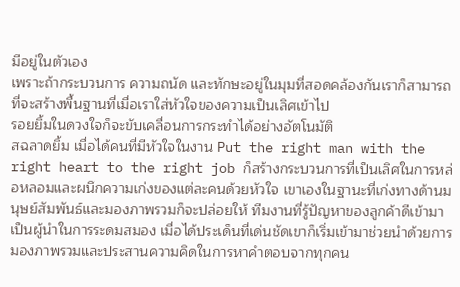มีอยู่ในตัวเอง
เพราะถ้ากระบวนการ ความถนัด และทักษะอยู่ในมุมที่สอดคล้องกันเราก็สามารถที่จะสร้างพื้นฐานที่เมื่อเราใส่หัวใจของความเป็นเลิศเข้าไป
รอยยิ้มในดวงใจก็จะขับเคลื่อนการกระทำได้อย่างอัตโนมัติ
สฉลาดยิ้ม เมื่อได้คนที่มีหัวใจในงาน Put the right man with the right heart to the right job ก็สร้างกระบวนการที่เป็นเลิศในการหล่อหลอมและผนึกความเก่งของแต่ละคนด้วยหัวใจ เขาเองในฐานะที่เก่งทางด้านมนุษย์สัมพันธ์และมองภาพรวมก็จะปล่อยให้ ทีมงานที่รู้ปัญหาของลูกค้าดีเข้ามาเป็นผู้นำในการระดมสมอง เมื่อได้ประเด็นที่เด่นชัดเขาก็เริ่มเข้ามาช่วยนำด้วยการมองภาพรวมและประสานความคิดในการหาคำตอบจากทุกคน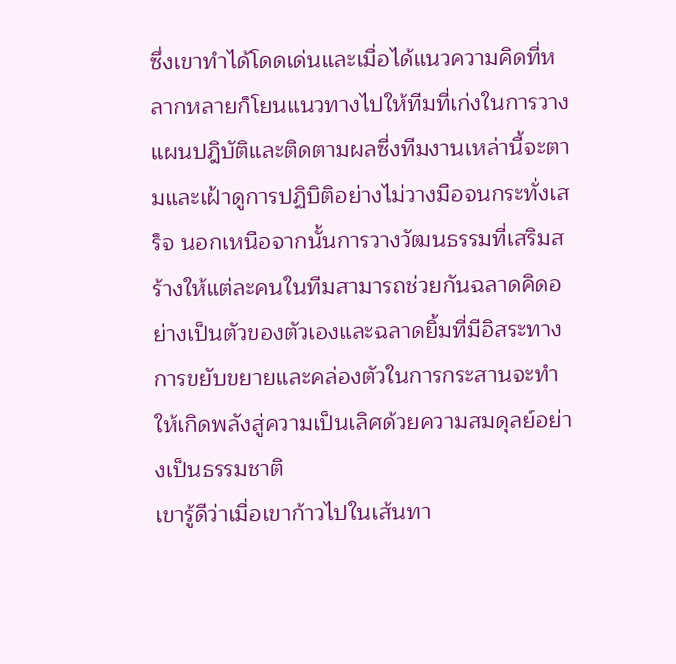ซึ่งเขาทำได้โดดเด่นและเมื่อได้แนวความคิดที่หลากหลายก็โยนแนวทางไปให้ทีมที่เก่งในการวางแผนปฎิบัติและติดตามผลซี่งทีมงานเหล่านี้จะตามและเฝ้าดูการปฏิบิติอย่างไม่วางมือจนกระทั่งเสร็จ นอกเหนือจากนั้นการวางวัฒนธรรมที่เสริมสร้างให้แต่ละคนในทีมสามารถช่วยกันฉลาดคิดอย่างเป็นตัวของตัวเองและฉลาดยิ้มที่มีอิสระทางการขยับขยายและคล่องตัวในการกระสานจะทำให้เกิดพลังสู่ความเป็นเลิศด้วยความสมดุลย์อย่างเป็นธรรมชาติ
เขารู้ดีว่าเมื่อเขาก้าวไปในเส้นทา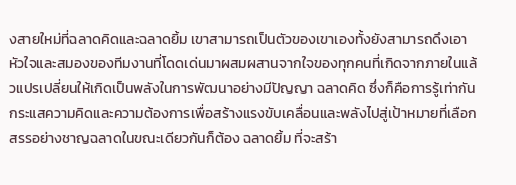งสายใหม่ที่ฉลาดคิดและฉลาดยิ้ม เขาสามารถเป็นตัวของเขาเองทั้งยังสามารถดึงเอาหัวใจและสมองของทีมงานที่โดดเด่นมาผสมผสานจากใจของทุกคนที่เกิดจากภายในแล้วแปรเปลี่ยนให้เกิดเป็นพลังในการพัฒนาอย่างมีปัญญา ฉลาดคิด ซึ่งก็คือการรู้เท่ากันกระแสความคิดและความต้องการเพื่อสร้างแรงขับเคลื่อนและพลังไปสู่เป้าหมายที่เลือกสรรอย่างชาญฉลาดในขณะเดียวกันก็ต้อง ฉลาดยิ้ม ที่จะสร้า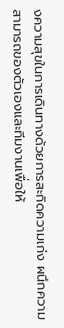งความสุขในการเดินทางด้วยการสะกิดความเก่ง ผนึกความสามารถของตัวเองและทีมงานเพื่อให้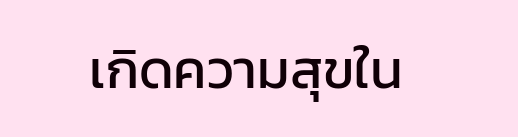เกิดความสุขใน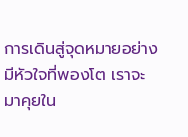การเดินสู่จุดหมายอย่างมีหัวใจที่พองโต เราจะมาคุยใน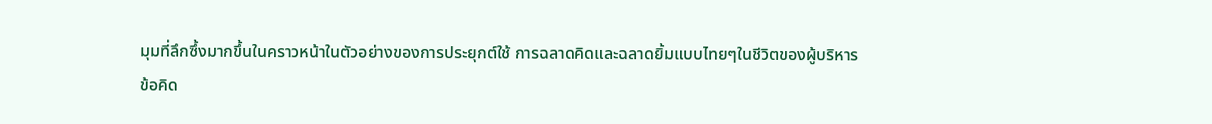มุมที่ลึกซึ้งมากขึ้นในคราวหน้าในตัวอย่างของการประยุกต์ใช้ การฉลาดคิดและฉลาดยิ้มแบบไทยๆในชีวิตของผู้บริหาร
ข้อคิด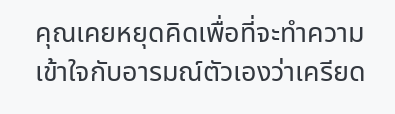คุณเคยหยุดคิดเพื่อที่จะทำความเข้าใจกับอารมณ์ตัวเองว่าเครียด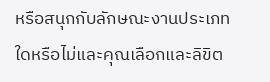หรือสนุกกับลักษณะงานประเภทใดหรือไม่และคุณเลือกและลิขิต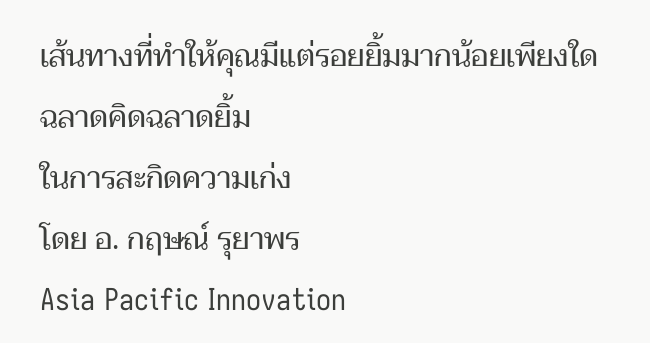เส้นทางที่ทำให้คุณมีแต่รอยยิ้มมากน้อยเพียงใด
ฉลาดคิดฉลาดยิ้ม
ในการสะกิดความเก่ง
โดย อ. กฤษณ์ รุยาพร
Asia Pacific Innovation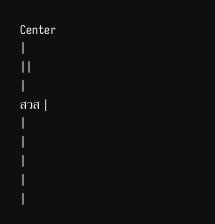Center
|
||
|
สวส |
|
|
|
|
|